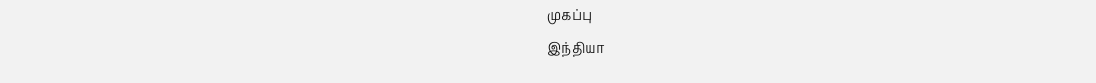முகப்பு
இந்தியா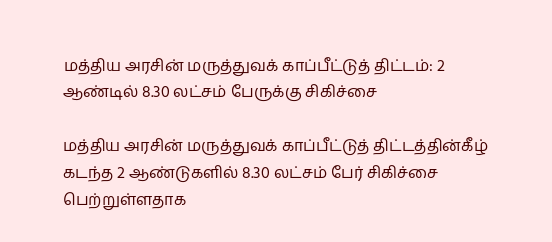மத்திய அரசின் மருத்துவக் காப்பீட்டுத் திட்டம்: 2 ஆண்டில் 8.30 லட்சம் பேருக்கு சிகிச்சை

மத்திய அரசின் மருத்துவக் காப்பீட்டுத் திட்டத்தின்கீழ் கடந்த 2 ஆண்டுகளில் 8.30 லட்சம் பேர் சிகிச்சை பெற்றுள்ளதாக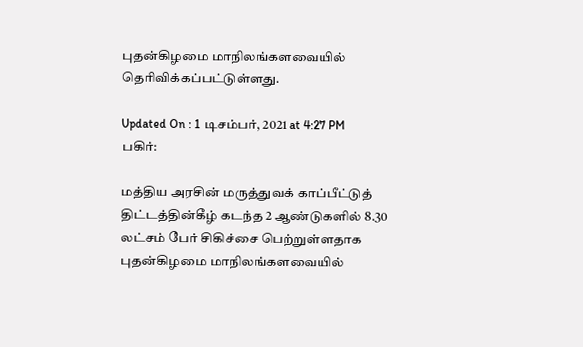புதன்கிழமை மாநிலங்களவையில் தெரிவிக்கப்பட்டுள்ளது.

Updated On : 1 டிசம்பர், 2021 at 4:27 PM
பகிர்:

மத்திய அரசின் மருத்துவக் காப்பீட்டுத் திட்டத்தின்கீழ் கடந்த 2 ஆண்டுகளில் 8.30 லட்சம் பேர் சிகிச்சை பெற்றுள்ளதாக புதன்கிழமை மாநிலங்களவையில்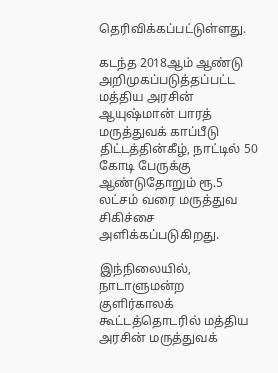தெரிவிக்கப்பட்டுள்ளது.

கடந்த 2018ஆம் ஆண்டு அறிமுகப்படுத்தப்பட்ட மத்திய அரசின் ஆயுஷ்மான் பாரத் மருத்துவக் காப்பீடு திட்டத்தின்கீழ், நாட்டில் 50 கோடி பேருக்கு ஆண்டுதோறும் ரூ.5 லட்சம் வரை மருத்துவ சிகிச்சை அளிக்கப்படுகிறது.

இந்நிலையில், நாடாளுமன்ற குளிர்காலக் கூட்டத்தொடரில் மத்திய அரசின் மருத்துவக்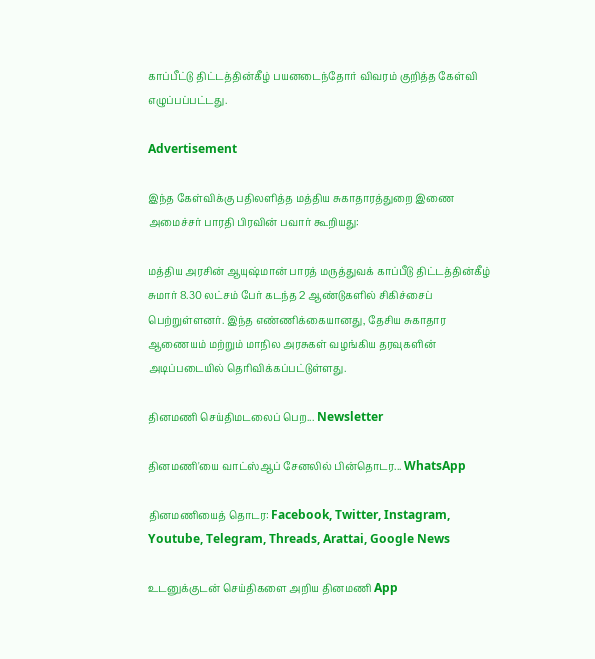காப்பீட்டு திட்டத்தின்கீழ் பயனடைந்தோர் விவரம் குறித்த கேள்வி எழுப்பப்பட்டது.

Advertisement

இந்த கேள்விக்கு பதிலளித்த மத்திய சுகாதாரத்துறை இணை அமைச்சர் பாரதி பிரவின் பவார் கூறியது:

மத்திய அரசின் ஆயுஷ்மான் பாரத் மருத்துவக் காப்பீடு திட்டத்தின்கீழ் சுமார் 8.30 லட்சம் பேர் கடந்த 2 ஆண்டுகளில் சிகிச்சைப் பெற்றுள்ளனர். இந்த எண்ணிக்கையானது, தேசிய சுகாதார ஆணையம் மற்றும் மாநில அரசுகள் வழங்கிய தரவுகளின் அடிப்படையில் தெரிவிக்கப்பட்டுள்ளது.

தினமணி செய்திமடலைப் பெற... Newsletter

தினமணி'யை வாட்ஸ்ஆப் சேனலில் பின்தொடர... WhatsApp

தினமணியைத் தொடர: Facebook, Twitter, Instagram, Youtube, Telegram, Threads, Arattai, Google News

உடனுக்குடன் செய்திகளை அறிய தினமணி App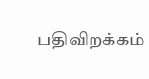பதிவிறக்கம்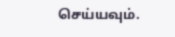செய்யவும்.